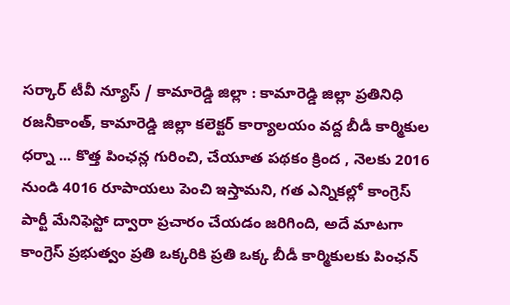సర్కార్ టీవీ న్యూస్ / కామారెడ్డి జిల్లా : కామారెడ్డి జిల్లా ప్రతినిధి రజనీకాంత్, కామారెడ్డి జిల్లా కలెక్టర్ కార్యాలయం వద్ద బీడీ కార్మికుల ధర్నా ... కొత్త పింఛన్ల గురించి, చేయూత పథకం క్రింద , నెలకు 2016 నుండి 4016 రూపాయలు పెంచి ఇస్తామని, గత ఎన్నికల్లో కాంగ్రెస్ పార్టీ మేనిఫెస్టో ద్వారా ప్రచారం చేయడం జరిగింది, అదే మాటగా కాంగ్రెస్ ప్రభుత్వం ప్రతి ఒక్కరికి ప్రతి ఒక్క బీడీ కార్మికులకు పింఛన్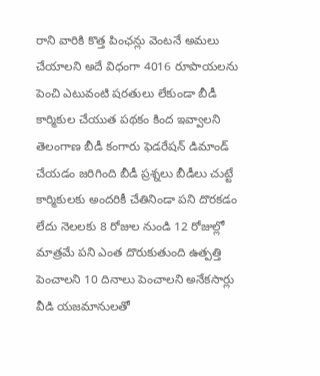రాని వారికి కొత్త పింఛన్లు వెంటనే అమలు చేయాలని అదే విధంగా 4016 రూపాయలను పెంచి ఎటువంటి షరతులు లేకుండా బీడీ కార్మికుల చేయుత పథకం కింద ఇవ్వాలని తెలంగాణ బీడీ కంగారు ఫెడరేషన్ డిమాండ్ చేయడం జరిగింది బీడీ ప్రశ్నలు బీడీలు చుట్టే కార్మికులకు అందరికీ చేతినిండా పని దొరకడం లేదు నెలలకు 8 రోజుల నుండి 12 రోజుల్లో మాత్రమే పని ఎంత దొరుకుతుంది ఉత్పత్తి పెంచాలని 10 దినాలు పెంచాలని అనేకసార్లు వీడి యజమానులతో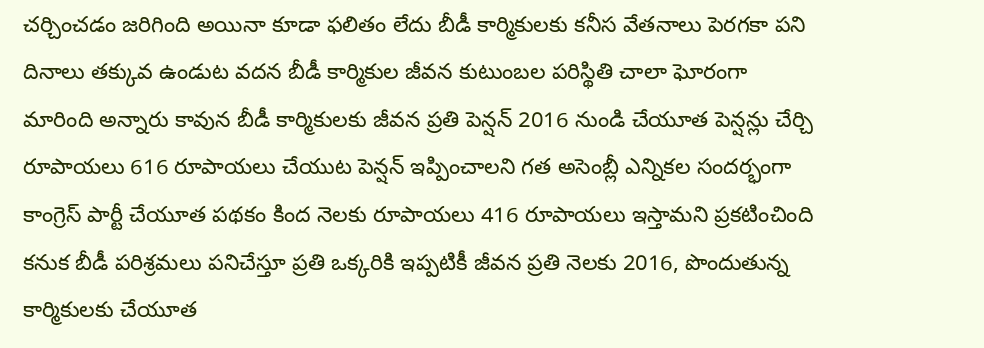చర్చించడం జరిగింది అయినా కూడా ఫలితం లేదు బీడీ కార్మికులకు కనీస వేతనాలు పెరగకా పని దినాలు తక్కువ ఉండుట వదన బీడీ కార్మికుల జీవన కుటుంబల పరిస్థితి చాలా ఘోరంగా మారింది అన్నారు కావున బీడీ కార్మికులకు జీవన ప్రతి పెన్షన్ 2016 నుండి చేయూత పెన్షన్లు చేర్చి రూపాయలు 616 రూపాయలు చేయుట పెన్షన్ ఇప్పించాలని గత అసెంబ్లీ ఎన్నికల సందర్భంగా కాంగ్రెస్ పార్టీ చేయూత పథకం కింద నెలకు రూపాయలు 416 రూపాయలు ఇస్తామని ప్రకటించింది కనుక బీడీ పరిశ్రమలు పనిచేస్తూ ప్రతి ఒక్కరికి ఇప్పటికీ జీవన ప్రతి నెలకు 2016, పొందుతున్న కార్మికులకు చేయూత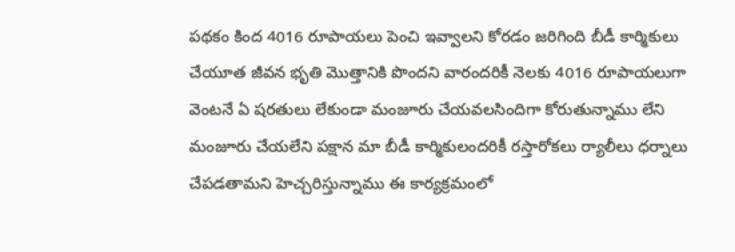పథకం కింద 4016 రూపాయలు పెంచి ఇవ్వాలని కోరడం జరిగింది బీడీ కార్మికులు చేయూత జీవన భృతి మొత్తానికి పొందని వారందరికీ నెలకు 4016 రూపాయలుగా వెంటనే ఏ షరతులు లేకుండా మంజూరు చేయవలసిందిగా కోరుతున్నాము లేని మంజూరు చేయలేని పక్షాన మా బీడీ కార్మికులందరికీ రస్తారోకలు ర్యాలీలు ధర్నాలు చేపడతామని హెచ్చరిస్తున్నాము ఈ కార్యక్రమంలో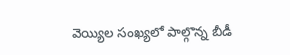వెయ్యిల సంఖ్యలో పాల్గొన్న బీడీ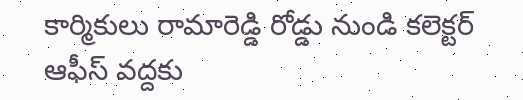కార్మికులు రామారెడ్డి రోడ్డు నుండి కలెక్టర్ ఆఫీస్ వద్దకు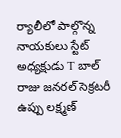ర్యాలీలో పాల్గొన్న నాయకులు స్టేట్ అధ్యక్షుడు T బాల్ రాజు జనరల్ సెక్రటరీ ఉప్పు లక్ష్మణ్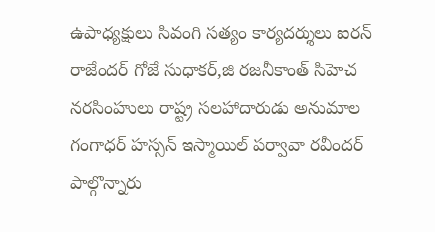ఉపాధ్యక్షులు సివంగి సత్యం కార్యదర్శులు ఐరన్ రాజేందర్ గోజే సుధాకర్,జి రజనీకాంత్ సిహెచ నరసింహులు రాష్ట్ర సలహాదారుడు అనుమాల గంగాధర్ హస్సన్ ఇస్మాయిల్ పర్వావా రవీందర్ పాల్గొన్నారు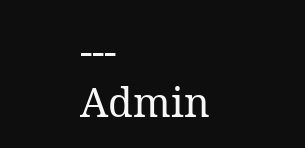---
Admin